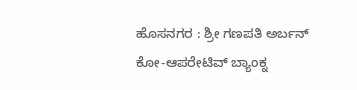ಹೊಸನಗರ : ಶ್ರೀ ಗಣಪತಿ ಅರ್ಬನ್ ಕೋ-ಆಪರೇಟಿವ್ ಬ್ಯಾಂಕ್ನ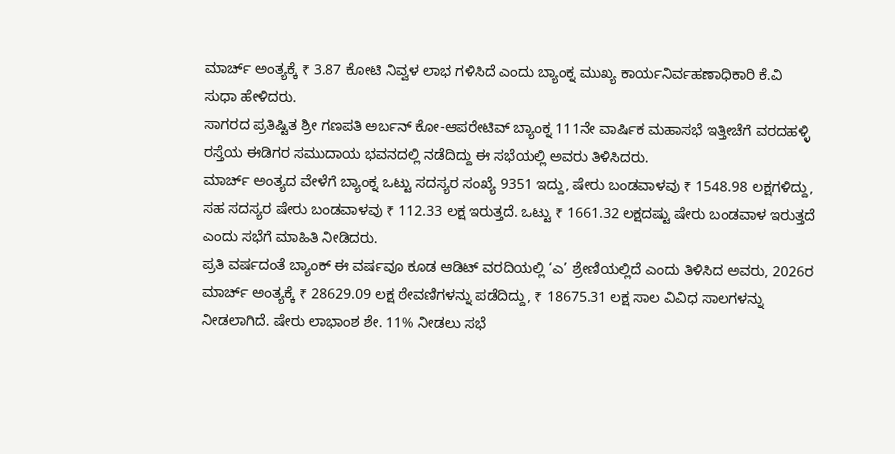ಮಾರ್ಚ್ ಅಂತ್ಯಕ್ಕೆ ₹ 3.87 ಕೋಟಿ ನಿವ್ವಳ ಲಾಭ ಗಳಿಸಿದೆ ಎಂದು ಬ್ಯಾಂಕ್ನ ಮುಖ್ಯ ಕಾರ್ಯನಿರ್ವಹಣಾಧಿಕಾರಿ ಕೆ.ವಿ ಸುಧಾ ಹೇಳಿದರು.
ಸಾಗರದ ಪ್ರತಿಷ್ಟಿತ ಶ್ರೀ ಗಣಪತಿ ಅರ್ಬನ್ ಕೋ-ಆಪರೇಟಿವ್ ಬ್ಯಾಂಕ್ನ 111ನೇ ವಾರ್ಷಿಕ ಮಹಾಸಭೆ ಇತ್ತೀಚೆಗೆ ವರದಹಳ್ಳಿ ರಸ್ತೆಯ ಈಡಿಗರ ಸಮುದಾಯ ಭವನದಲ್ಲಿ ನಡೆದಿದ್ದು ಈ ಸಭೆಯಲ್ಲಿ ಅವರು ತಿಳಿಸಿದರು.
ಮಾರ್ಚ್ ಅಂತ್ಯದ ವೇಳೆಗೆ ಬ್ಯಾಂಕ್ನ ಒಟ್ಟು ಸದಸ್ಯರ ಸಂಖ್ಯೆ 9351 ಇದ್ದು, ಷೇರು ಬಂಡವಾಳವು ₹ 1548.98 ಲಕ್ಷಗಳಿದ್ದು, ಸಹ ಸದಸ್ಯರ ಷೇರು ಬಂಡವಾಳವು ₹ 112.33 ಲಕ್ಷ ಇರುತ್ತದೆ. ಒಟ್ಟು ₹ 1661.32 ಲಕ್ಷದಷ್ಟು ಷೇರು ಬಂಡವಾಳ ಇರುತ್ತದೆ ಎಂದು ಸಭೆಗೆ ಮಾಹಿತಿ ನೀಡಿದರು.
ಪ್ರತಿ ವರ್ಷದಂತೆ ಬ್ಯಾಂಕ್ ಈ ವರ್ಷವೂ ಕೂಡ ಆಡಿಟ್ ವರದಿಯಲ್ಲಿ ‘ಎ’ ಶ್ರೇಣಿಯಲ್ಲಿದೆ ಎಂದು ತಿಳಿಸಿದ ಅವರು, 2026ರ ಮಾರ್ಚ್ ಅಂತ್ಯಕ್ಕೆ ₹ 28629.09 ಲಕ್ಷ ಠೇವಣಿಗಳನ್ನು ಪಡೆದಿದ್ದು, ₹ 18675.31 ಲಕ್ಷ ಸಾಲ ವಿವಿಧ ಸಾಲಗಳನ್ನು ನೀಡಲಾಗಿದೆ. ಷೇರು ಲಾಭಾಂಶ ಶೇ. 11% ನೀಡಲು ಸಭೆ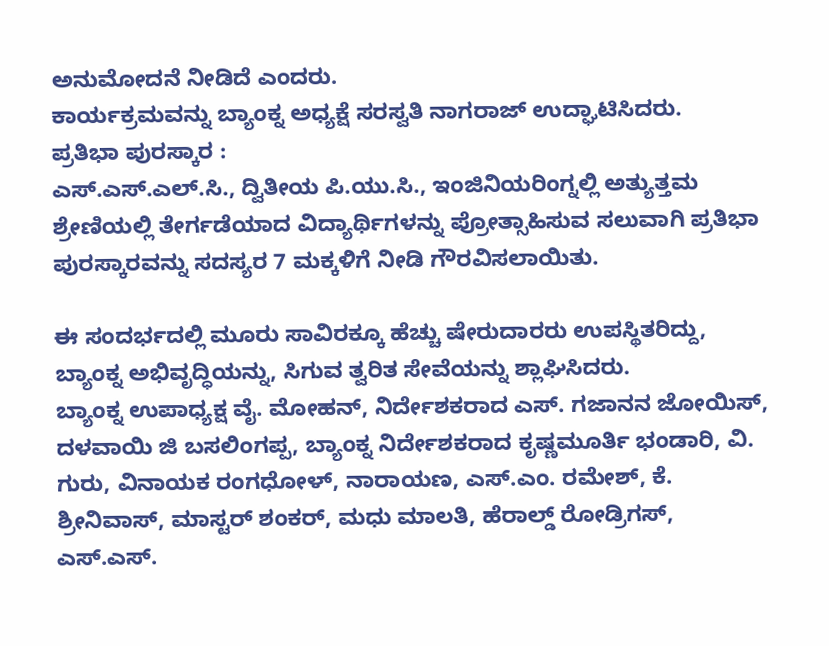ಅನುಮೋದನೆ ನೀಡಿದೆ ಎಂದರು.
ಕಾರ್ಯಕ್ರಮವನ್ನು ಬ್ಯಾಂಕ್ನ ಅಧ್ಯಕ್ಷೆ ಸರಸ್ವತಿ ನಾಗರಾಜ್ ಉದ್ಘಾಟಿಸಿದರು.
ಪ್ರತಿಭಾ ಪುರಸ್ಕಾರ :
ಎಸ್.ಎಸ್.ಎಲ್.ಸಿ., ದ್ವಿತೀಯ ಪಿ.ಯು.ಸಿ., ಇಂಜಿನಿಯರಿಂಗ್ನಲ್ಲಿ ಅತ್ಯುತ್ತಮ ಶ್ರೇಣಿಯಲ್ಲಿ ತೇರ್ಗಡೆಯಾದ ವಿದ್ಯಾರ್ಥಿಗಳನ್ನು ಪ್ರೋತ್ಸಾಹಿಸುವ ಸಲುವಾಗಿ ಪ್ರತಿಭಾ ಪುರಸ್ಕಾರವನ್ನು ಸದಸ್ಯರ 7 ಮಕ್ಕಳಿಗೆ ನೀಡಿ ಗೌರವಿಸಲಾಯಿತು.

ಈ ಸಂದರ್ಭದಲ್ಲಿ ಮೂರು ಸಾವಿರಕ್ಕೂ ಹೆಚ್ಚು ಷೇರುದಾರರು ಉಪಸ್ಥಿತರಿದ್ದು, ಬ್ಯಾಂಕ್ನ ಅಭಿವೃದ್ಧಿಯನ್ನು, ಸಿಗುವ ತ್ವರಿತ ಸೇವೆಯನ್ನು ಶ್ಲಾಘಿಸಿದರು.
ಬ್ಯಾಂಕ್ನ ಉಪಾಧ್ಯಕ್ಷ ವೈ. ಮೋಹನ್, ನಿರ್ದೇಶಕರಾದ ಎಸ್. ಗಜಾನನ ಜೋಯಿಸ್, ದಳವಾಯಿ ಜಿ ಬಸಲಿಂಗಪ್ಪ, ಬ್ಯಾಂಕ್ನ ನಿರ್ದೇಶಕರಾದ ಕೃಷ್ಣಮೂರ್ತಿ ಭಂಡಾರಿ, ವಿ. ಗುರು, ವಿನಾಯಕ ರಂಗಧೋಳ್, ನಾರಾಯಣ, ಎಸ್.ಎಂ. ರಮೇಶ್, ಕೆ. ಶ್ರೀನಿವಾಸ್, ಮಾಸ್ಟರ್ ಶಂಕರ್, ಮಧು ಮಾಲತಿ, ಹೆರಾಲ್ಡ್ ರೋಡ್ರಿಗಸ್, ಎಸ್.ಎಸ್.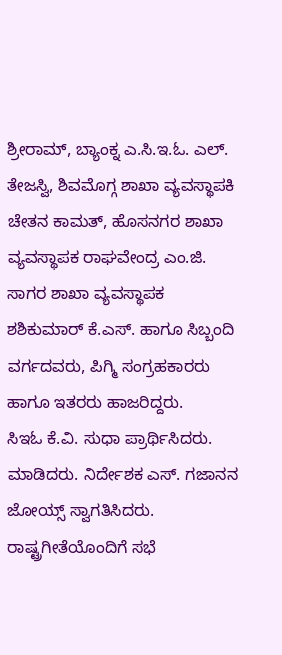ಶ್ರೀರಾಮ್, ಬ್ಯಾಂಕ್ನ ಎ.ಸಿ.ಇ.ಓ. ಎಲ್. ತೇಜಸ್ವಿ, ಶಿವಮೊಗ್ಗ ಶಾಖಾ ವ್ಯವಸ್ಥಾಪಕಿ ಚೇತನ ಕಾಮತ್, ಹೊಸನಗರ ಶಾಖಾ ವ್ಯವಸ್ಥಾಪಕ ರಾಘವೇಂದ್ರ ಎಂ.ಜಿ. ಸಾಗರ ಶಾಖಾ ವ್ಯವಸ್ಥಾಪಕ ಶಶಿಕುಮಾರ್ ಕೆ.ಎಸ್. ಹಾಗೂ ಸಿಬ್ಬಂದಿ ವರ್ಗದವರು, ಪಿಗ್ಮಿ ಸಂಗ್ರಹಕಾರರು ಹಾಗೂ ಇತರರು ಹಾಜರಿದ್ದರು.
ಸಿಇಓ ಕೆ.ವಿ. ಸುಧಾ ಪ್ರಾರ್ಥಿಸಿದರು. ಮಾಡಿದರು. ನಿರ್ದೇಶಕ ಎಸ್. ಗಜಾನನ ಜೋಯ್ಸ್ ಸ್ವಾಗತಿಸಿದರು. ರಾಷ್ಟ್ರಗೀತೆಯೊಂದಿಗೆ ಸಭೆ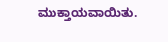ಮುಕ್ತಾಯವಾಯಿತು.